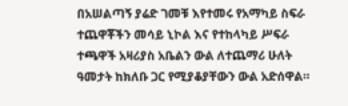በአሠልጣኝ ያሬድ ገመቹ እየተመሩ የአማካይ ስፍራ ተጨዋቾችን መሳይ ኒኮል እና የተከላካይ ሥፍራ ተጫዋች አዛሪያስ አቤልን ውል ለተጨማሪ ሁለት ዓመታት ከክለቡ ጋር የሚያቆያቸውን ውል አድሰዋል።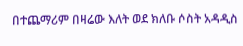በተጨማሪም በዛሬው እለት ወደ ክለቡ ሶስት አዳዲስ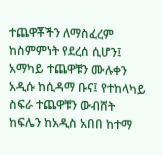ተጨዋቾችን ለማስፈረም ከስምምነት የደረሰ ሲሆን፤ አማካይ ተጨዋቹን ሙሉቀን አዲሱ ከሲዳማ ቡና፤ የተከላካይ ስፍራ ተጨዋቹን ውብሸት ከፍሌን ከአዲስ አበበ ከተማ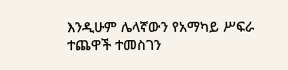እንዲሁም ሌላኛውን የአማካይ ሥፍራ ተጨዋች ተመስገን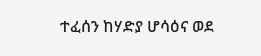ተፈሰን ከሃድያ ሆሳዕና ወደ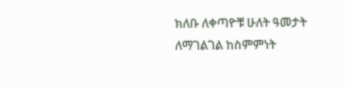ክለቡ ለቀጣዮቹ ሁለት ዓመታት ለማገልገል ከስምምነት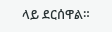ላይ ደርሰዋል።